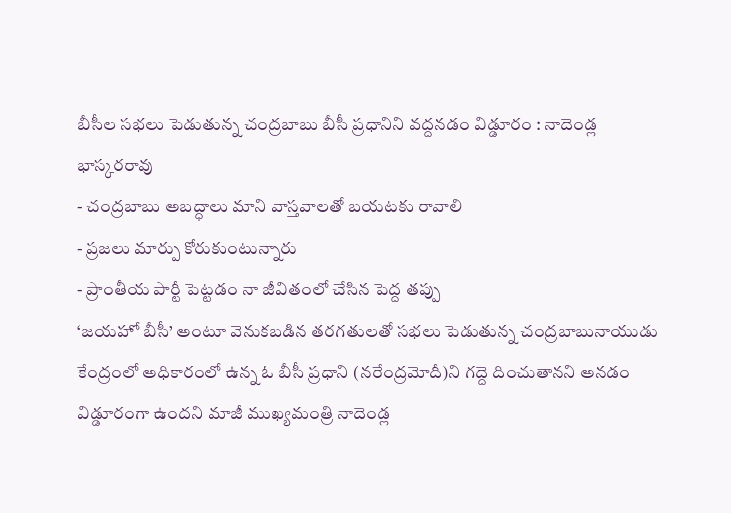బీసీల సభలు పెడుతున్న చంద్రబాబు బీసీ ప్రధానిని వద్దనడం విడ్డూరం : నాదెండ్ల భాస్కరరావు
- చంద్రబాబు అబద్ధాలు మాని వాస్తవాలతో బయటకు రావాలి
- ప్రజలు మార్పు కోరుకుంటున్నారు
- ప్రాంతీయ పార్టీ పెట్టడం నా జీవితంలో చేసిన పెద్ద తప్పు
‘జయహో బీసీ’ అంటూ వెనుకబడిన తరగతులతో సభలు పెడుతున్న చంద్రబాబునాయుడు కేంద్రంలో అధికారంలో ఉన్న ఓ బీసీ ప్రధాని (నరేంద్రమోదీ)ని గద్దె దించుతానని అనడం విడ్డూరంగా ఉందని మాజీ ముఖ్యమంత్రి నాదెండ్ల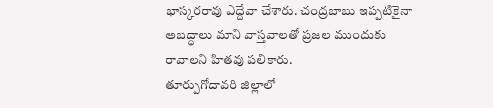భాస్కరరావు ఎద్దేవా చేశారు. చంద్రబాబు ఇప్పటికైనా అబద్ధాలు మాని వాస్తవాలతో ప్రజల ముందుకు రావాలని హితవు పలికారు.
తూర్పుగోదావరి జిల్లాలో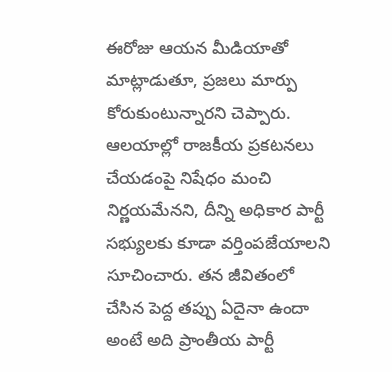ఈరోజు ఆయన మీడియాతో మాట్లాడుతూ, ప్రజలు మార్పు కోరుకుంటున్నారని చెప్పారు. ఆలయాల్లో రాజకీయ ప్రకటనలు చేయడంపై నిషేధం మంచి నిర్ణయమేనని, దీన్ని అధికార పార్టీ సభ్యులకు కూడా వర్తింపజేయాలని సూచించారు. తన జీవితంలో చేసిన పెద్ద తప్పు ఏదైనా ఉందా అంటే అది ప్రాంతీయ పార్టీ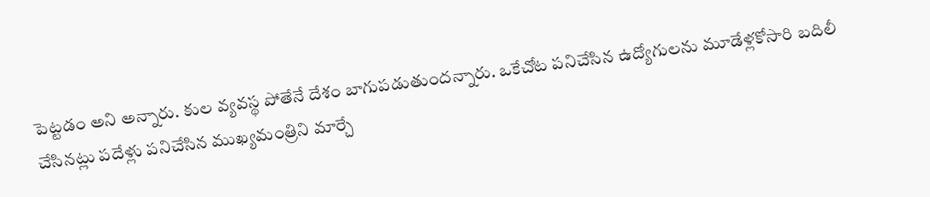పెట్టడం అని అన్నారు. కుల వ్యవస్థ పోతేనే దేశం బాగుపడుతుందన్నారు. ఒకేచోట పనిచేసిన ఉద్యోగులను మూడేళ్లకోసారి బదిలీ చేసినట్లు పదేళ్లు పనిచేసిన ముఖ్యమంత్రిని మార్చే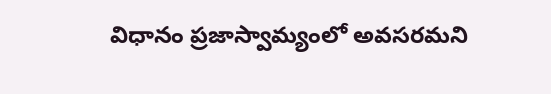విధానం ప్రజాస్వామ్యంలో అవసరమని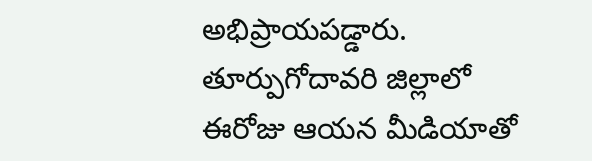అభిప్రాయపడ్డారు.
తూర్పుగోదావరి జిల్లాలో ఈరోజు ఆయన మీడియాతో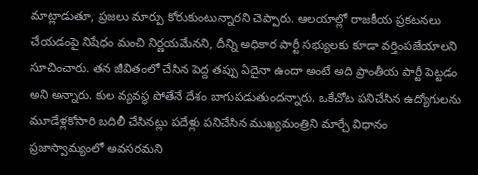మాట్లాడుతూ, ప్రజలు మార్పు కోరుకుంటున్నారని చెప్పారు. ఆలయాల్లో రాజకీయ ప్రకటనలు చేయడంపై నిషేధం మంచి నిర్ణయమేనని, దీన్ని అధికార పార్టీ సభ్యులకు కూడా వర్తింపజేయాలని సూచించారు. తన జీవితంలో చేసిన పెద్ద తప్పు ఏదైనా ఉందా అంటే అది ప్రాంతీయ పార్టీ పెట్టడం అని అన్నారు. కుల వ్యవస్థ పోతేనే దేశం బాగుపడుతుందన్నారు. ఒకేచోట పనిచేసిన ఉద్యోగులను మూడేళ్లకోసారి బదిలీ చేసినట్లు పదేళ్లు పనిచేసిన ముఖ్యమంత్రిని మార్చే విధానం ప్రజాస్వామ్యంలో అవసరమని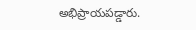అభిప్రాయపడ్డారు.